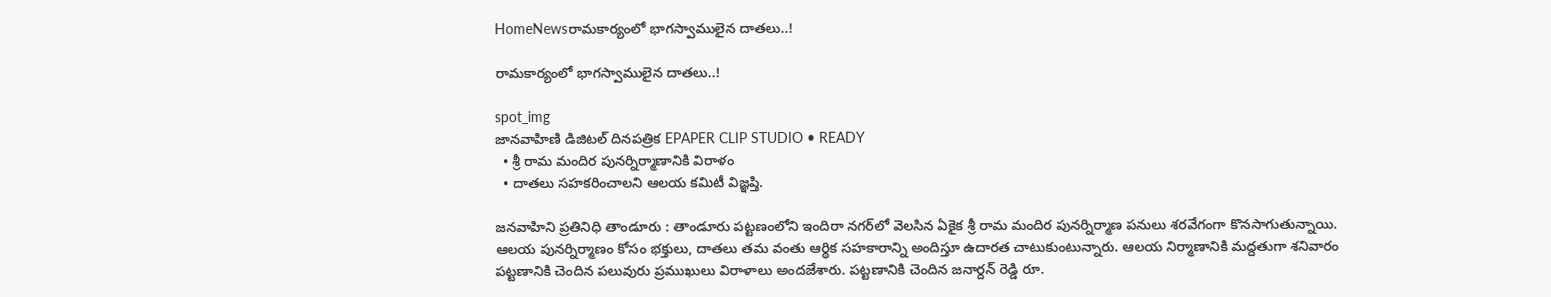HomeNewsరామకార్యంలో భాగస్వాములైన దాతలు..!

రామకార్యంలో భాగస్వాములైన దాతలు..!

spot_img
జానవాహిణి డిజిటల్ దినపత్రిక EPAPER CLIP STUDIO • READY
  • శ్రీ రామ మందిర పునర్నిర్మాణానికి విరాళం
  • దాతలు సహకరించాలని ఆలయ కమిటీ విజ్ఞప్తి.

జనవాహిని ప్రతినిధి తాండూరు : తాండూరు పట్టణంలోని ఇందిరా నగర్‌లో వెలసిన ఏకైక శ్రీ రామ మందిర పునర్నిర్మాణ పనులు శరవేగంగా కొనసాగుతున్నాయి. ఆలయ పునర్నిర్మాణం కోసం భక్తులు, దాతలు తమ వంతు ఆర్థిక సహకారాన్ని అందిస్తూ ఉదారత చాటుకుంటున్నారు. ఆలయ నిర్మాణానికి మద్దతుగా శనివారం పట్టణానికి చెందిన పలువురు ప్రముఖులు విరాళాలు అందజేశారు. పట్టణానికి చెందిన జనార్దన్ రెడ్డి రూ.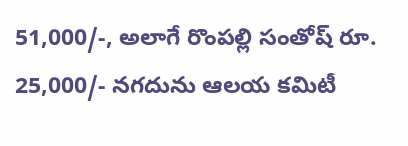51,000/-, అలాగే రొంపల్లి సంతోష్ రూ. 25,000/- నగదును ఆలయ కమిటీ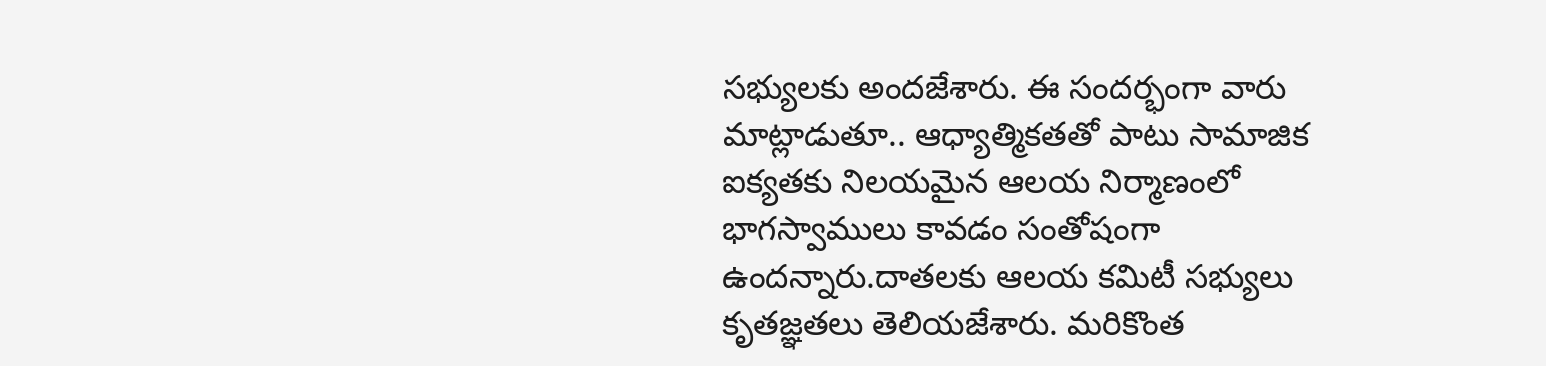సభ్యులకు అందజేశారు. ఈ సందర్భంగా వారు మాట్లాడుతూ.. ఆధ్యాత్మికతతో పాటు సామాజిక ఐక్యతకు నిలయమైన ఆలయ నిర్మాణంలో భాగస్వాములు కావడం సంతోషంగా ఉందన్నారు.దాతలకు ఆలయ కమిటీ సభ్యులు కృతజ్ఞతలు తెలియజేశారు. మరికొంత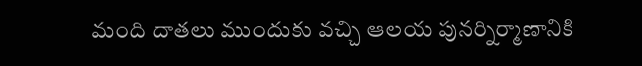మంది దాతలు ముందుకు వచ్చి ఆలయ పునర్నిర్మాణానికి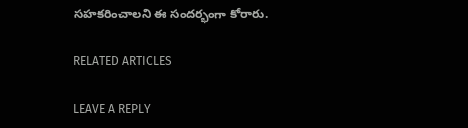సహకరించాలని ఈ సందర్భంగా కోరారు.

RELATED ARTICLES

LEAVE A REPLY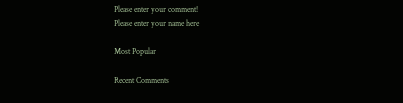Please enter your comment!
Please enter your name here

Most Popular

Recent Comments